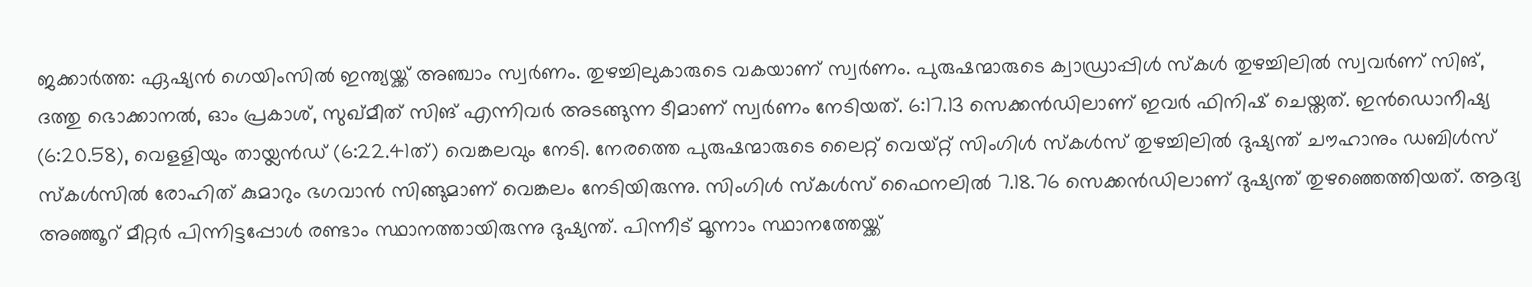ജക്കാർത്ത: ഏഷ്യൻ ഗെയിംസിൽ ഇന്ത്യയ്ക്ക് അഞ്ചാം സ്വർണം. തുഴച്ചിലുകാരുടെ വകയാണ് സ്വർണം. പുരുഷന്മാരുടെ ക്വാഡ്രാപ്പിൾ സ്കൾ തുഴച്ചിലിൽ സ്വവർണ് സിങ്, ദത്തു ഭൊക്കാനൽ, ഓം പ്രകാശ്, സുഖ്മീത് സിങ് എന്നിവർ അടങ്ങുന്ന ടീമാണ് സ്വർണം നേടിയത്. 6:17.13 സെക്കൻഡിലാണ് ഇവർ ഫിനിഷ് ചെയ്തത്. ഇൻഡൊനീഷ്യ (6:20.58), വെളളിയും തായ്ലൻഡ് (6:22.41ത്) വെങ്കലവും നേടി. നേരത്തെ പുരുഷന്മാരുടെ ലൈറ്റ് വെയ്റ്റ് സിംഗിൾ സ്കൾസ് തുഴച്ചിലിൽ ദുഷ്യന്ത് ചൗഹാനും ഡബിൾസ് സ്കൾസിൽ രോഹിത് കുമാറും ഭഗവാൻ സിങ്ങുമാണ് വെങ്കലം നേടിയിരുന്നു. സിംഗിൾ സ്കൾസ് ഫൈനലിൽ 7.18.76 സെക്കൻഡിലാണ് ദുഷ്യന്ത് തുഴഞ്ഞെത്തിയത്. ആദ്യ അഞ്ഞൂറ് മീറ്റർ പിന്നിട്ടപ്പോൾ രണ്ടാം സ്ഥാനത്തായിരുന്നു ദുഷ്യന്ത്. പിന്നീട് മൂന്നാം സ്ഥാനത്തേയ്ക്ക്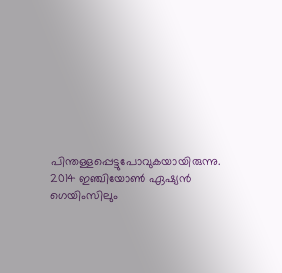പിന്തള്ളപ്പെട്ടുപോവുകയായിരുന്നു. 2014 ഇഞ്ചിയോൺ ഏഷ്യൻ ഗെയിംസിലും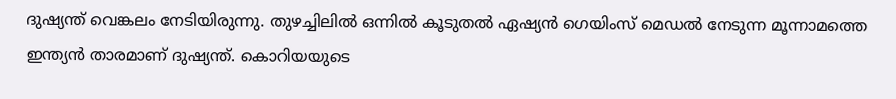ദുഷ്യന്ത് വെങ്കലം നേടിയിരുന്നു. തുഴച്ചിലിൽ ഒന്നിൽ കൂടുതൽ ഏഷ്യൻ ഗെയിംസ് മെഡൽ നേടുന്ന മൂന്നാമത്തെ ഇന്ത്യൻ താരമാണ് ദുഷ്യന്ത്. കൊറിയയുടെ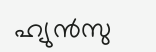ഹ്യുൻസു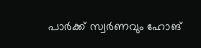പാർക്ക് സ്വർണവും ഹോങ്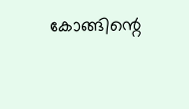കോങ്ങിന്റെ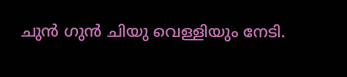ചുൻ ഗുൻ ചിയു വെള്ളിയും നേടി.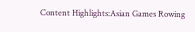Content Highlights:Asian Games Rowing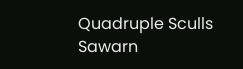Quadruple Sculls Sawarn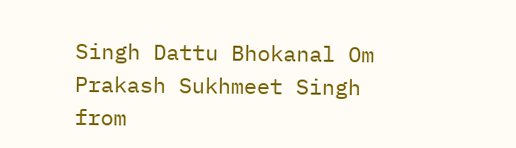Singh Dattu Bhokanal Om Prakash Sukhmeet Singh
from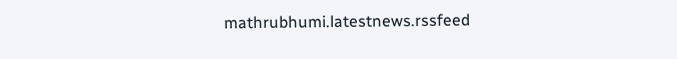mathrubhumi.latestnews.rssfeed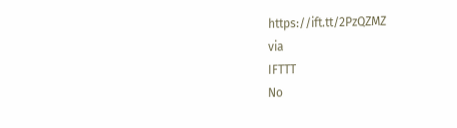https://ift.tt/2PzQZMZ
via
IFTTT
No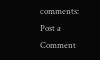comments:
Post a Comment